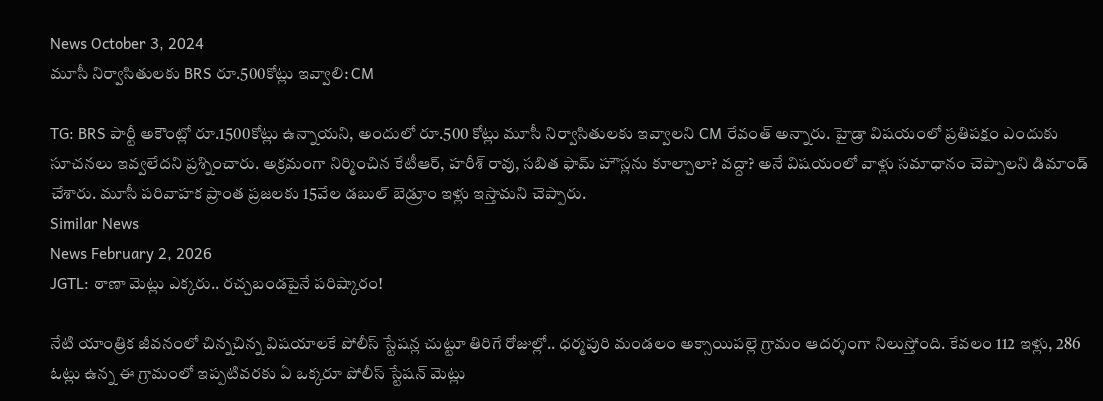News October 3, 2024
మూసీ నిర్వాసితులకు BRS రూ.500కోట్లు ఇవ్వాలి: CM

TG: BRS పార్టీ అకౌంట్లో రూ.1500కోట్లు ఉన్నాయని, అందులో రూ.500 కోట్లు మూసీ నిర్వాసితులకు ఇవ్వాలని CM రేవంత్ అన్నారు. హైడ్రా విషయంలో ప్రతిపక్షం ఎందుకు సూచనలు ఇవ్వలేదని ప్రశ్నించారు. అక్రమంగా నిర్మించిన కేటీఆర్, హరీశ్ రావు, సబిత ఫామ్ హౌస్లను కూల్చాలా? వద్దా? అనే విషయంలో వాళ్లు సమాధానం చెప్పాలని డిమాండ్ చేశారు. మూసీ పరివాహక ప్రాంత ప్రజలకు 15వేల డబుల్ బెడ్రూం ఇళ్లు ఇస్తామని చెప్పారు.
Similar News
News February 2, 2026
JGTL: ఠాణా మెట్లు ఎక్కరు.. రచ్చబండపైనే పరిష్కారం!

నేటి యాంత్రిక జీవనంలో చిన్నచిన్న విషయాలకే పోలీస్ స్టేషన్ల చుట్టూ తిరిగే రోజుల్లో.. ధర్మపురి మండలం అక్సాయిపల్లె గ్రామం ఆదర్శంగా నిలుస్తోంది. కేవలం 112 ఇళ్లు, 286 ఓట్లు ఉన్న ఈ గ్రామంలో ఇప్పటివరకు ఏ ఒక్కరూ పోలీస్ స్టేషన్ మెట్లు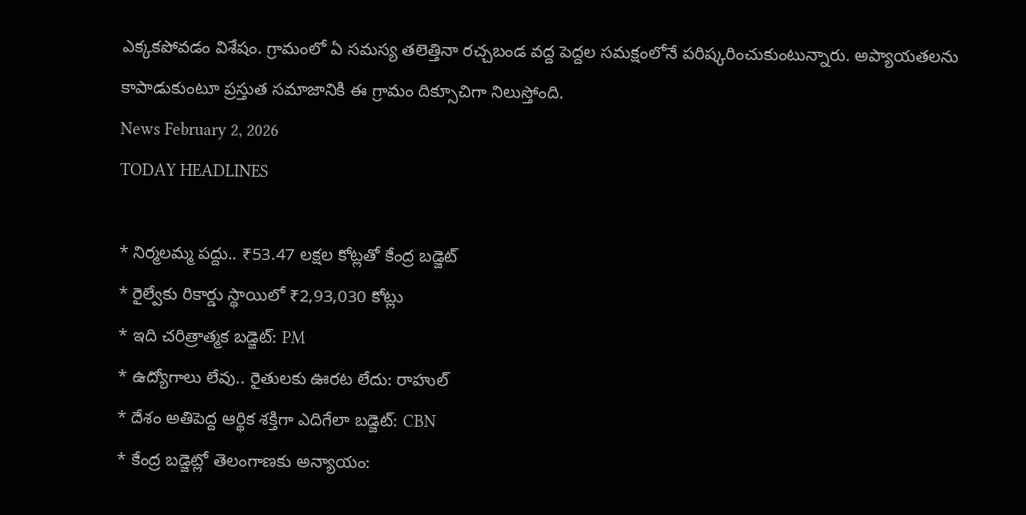ఎక్కకపోవడం విశేషం. గ్రామంలో ఏ సమస్య తలెత్తినా రచ్చబండ వద్ద పెద్దల సమక్షంలోనే పరిష్కరించుకుంటున్నారు. అప్యాయతలను కాపాడుకుంటూ ప్రస్తుత సమాజానికి ఈ గ్రామం దిక్సూచిగా నిలుస్తోంది.
News February 2, 2026
TODAY HEADLINES

* నిర్మలమ్మ పద్దు.. ₹53.47 లక్షల కోట్లతో కేంద్ర బడ్జెట్
* రైల్వేకు రికార్డు స్థాయిలో ₹2,93,030 కోట్లు
* ఇది చరిత్రాత్మక బడ్జెట్: PM
* ఉద్యోగాలు లేవు.. రైతులకు ఊరట లేదు: రాహుల్
* దేశం అతిపెద్ద ఆర్థిక శక్తిగా ఎదిగేలా బడ్జెట్: CBN
* కేంద్ర బడ్జెట్లో తెలంగాణకు అన్యాయం: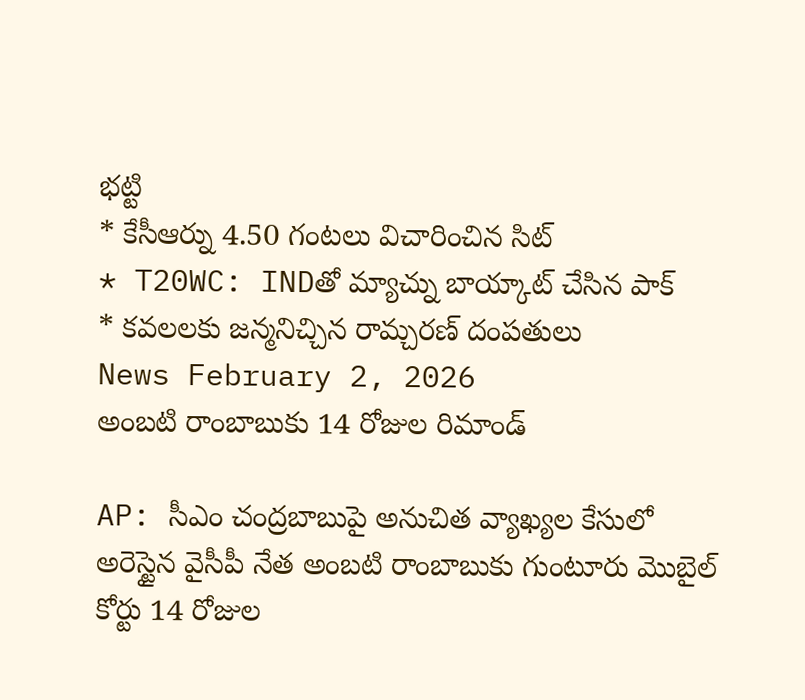భట్టి
* కేసీఆర్ను 4.50 గంటలు విచారించిన సిట్
* T20WC: INDతో మ్యాచ్ను బాయ్కాట్ చేసిన పాక్
* కవలలకు జన్మనిచ్చిన రామ్చరణ్ దంపతులు
News February 2, 2026
అంబటి రాంబాబుకు 14 రోజుల రిమాండ్

AP: సీఎం చంద్రబాబుపై అనుచిత వ్యాఖ్యల కేసులో అరెస్టైన వైసీపీ నేత అంబటి రాంబాబుకు గుంటూరు మొబైల్ కోర్టు 14 రోజుల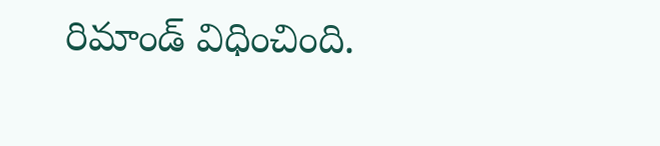రిమాండ్ విధించింది.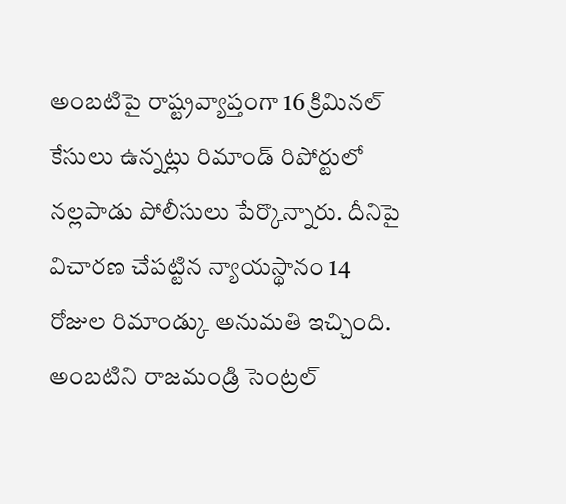అంబటిపై రాష్ట్రవ్యాప్తంగా 16 క్రిమినల్ కేసులు ఉన్నట్లు రిమాండ్ రిపోర్టులో నల్లపాడు పోలీసులు పేర్కొన్నారు. దీనిపై విచారణ చేపట్టిన న్యాయస్థానం 14 రోజుల రిమాండ్కు అనుమతి ఇచ్చింది. అంబటిని రాజమండ్రి సెంట్రల్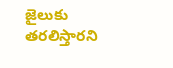జైలుకు తరలిస్తారని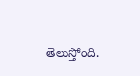తెలుస్తోంది.